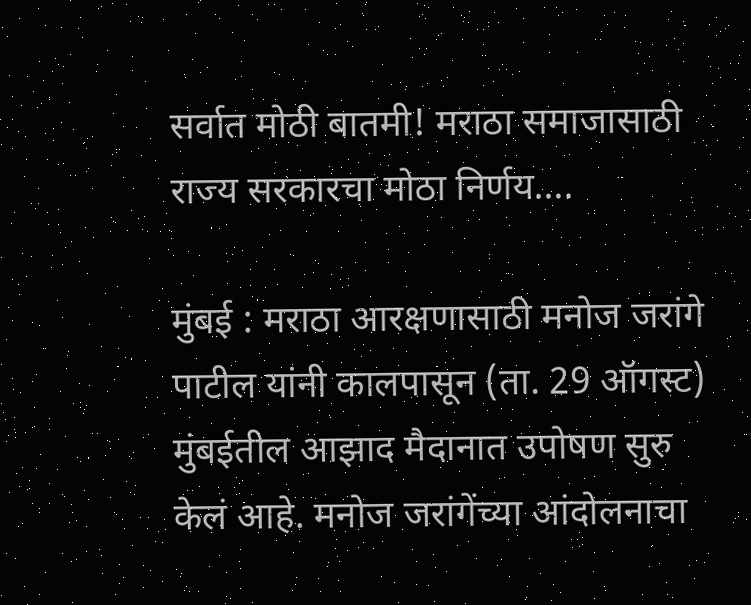सर्वात मोठी बातमी! मराठा समाजासाठी राज्य सरकारचा मोठा निर्णय….

मुंबई : मराठा आरक्षणासाठी मनोज जरांगे पाटील यांनी कालपासून (ता. 29 ऑगस्ट) मुंबईतील आझाद मैदानात उपोषण सुरु केलं आहे. मनोज जरांगेंच्या आंदोलनाचा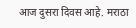आज दुसरा दिवस आहे. मराठा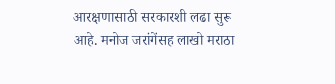आरक्षणासाठी सरकारशी लढा सुरू आहे. मनोज जरांगेंसह लाखो मराठा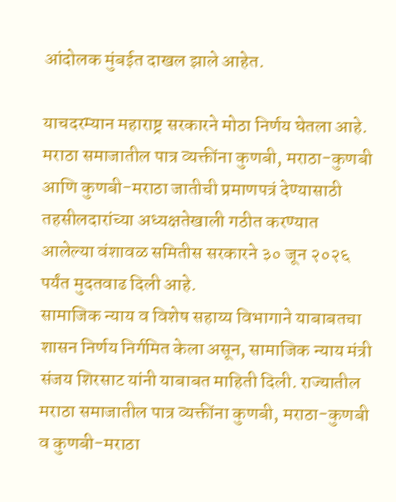आंदोलक मुंबईत दाखल झाले आहेत.

याचदरम्यान महाराष्ट्र सरकारने मोठा निर्णय घेतला आहे. मराठा समाजातील पात्र व्यक्तींना कुणबी, मराठा-कुणबी आणि कुणबी-मराठा जातीची प्रमाणपत्रं देण्यासाठी तहसीलदारांच्या अध्यक्षतेखाली गठीत करण्यात आलेल्या वंशावळ समितीस सरकारने ३० जून २०२६ पर्यंत मुदतवाढ दिली आहे.
सामाजिक न्याय व विशेष सहाय्य विभागाने याबाबतचा शासन निर्णय निर्गमित केला असून, सामाजिक न्याय मंत्री संजय शिरसाट यांनी याबाबत माहिती दिली. राज्यातील मराठा समाजातील पात्र व्यक्तींना कुणबी, मराठा-कुणबी व कुणबी-मराठा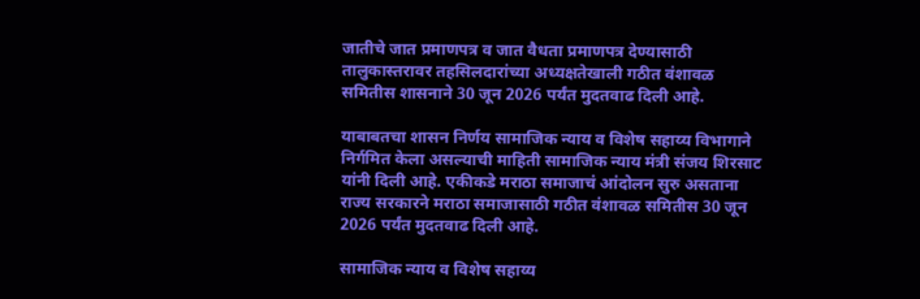जातीचे जात प्रमाणपत्र व जात वैधता प्रमाणपत्र देण्यासाठी तालुकास्तरावर तहसिलदारांच्या अध्यक्षतेखाली गठीत वंशावळ समितीस शासनाने 30 जून 2026 पर्यंत मुदतवाढ दिली आहे.

याबाबतचा शासन निर्णय सामाजिक न्याय व विशेष सहाय्य विभागाने निर्गमित केला असल्याची माहिती सामाजिक न्याय मंत्री संजय शिरसाट यांनी दिली आहे. एकीकडे मराठा समाजाचं आंदोलन सुरु असताना राज्य सरकारने मराठा समाजासाठी गठीत वंशावळ समितीस 30 जून 2026 पर्यंत मुदतवाढ दिली आहे.

सामाजिक न्याय व विशेष सहाय्य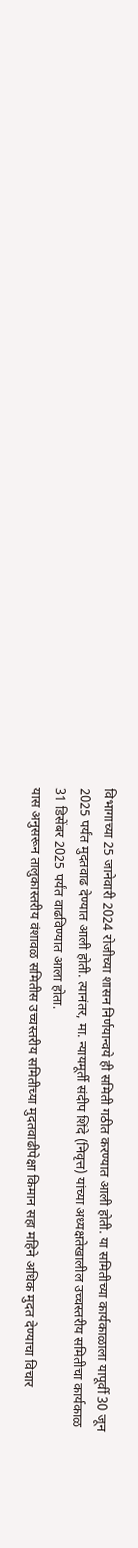विभागाच्या 25 जानेवारी 2024 रोजीच्या शासन निर्णयान्वये ही समिती गठीत करण्यात आली होती. या समितीच्या कार्यकाळाला यापूर्वी 30 जून 2025 पर्यंत मुदतवाढ देण्यात आली होती. त्यानंतर, मा. न्यायमूर्ती संदीप शिंदे (निवृत्त) यांच्या अध्यक्षतेखालील उच्चस्तरीय समितीचा कार्यकाळ 31 डिसेंबर 2025 पर्यंत वाढविण्यात आला होता.
यास अनुसरून तालुकास्तरीय वंशावळ समितीस उच्चस्तरीय समितीच्या मुदतवाढीपेक्षा किमान सहा महिने अधिक मुदत देण्याचा विचार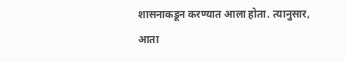शासनाकडून करण्यात आला होता. त्यानुसार, आता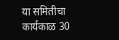या समितीचा कार्यकाळ 30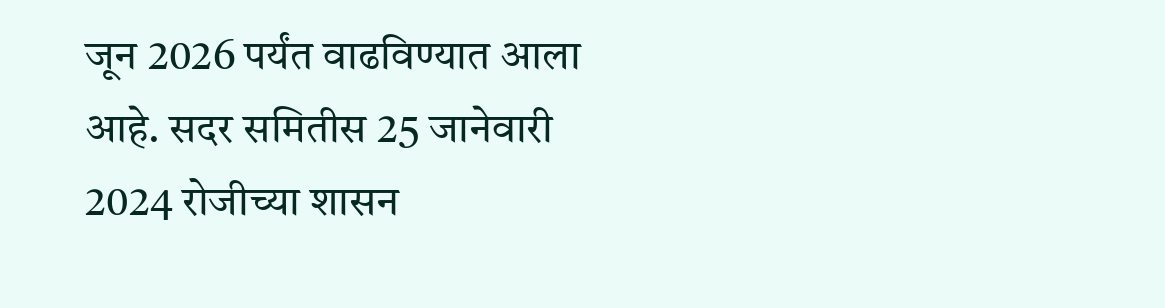जून 2026 पर्यंत वाढविण्यात आला आहे. सदर समितीस 25 जानेवारी 2024 रोजीच्या शासन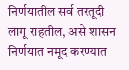निर्णयातील सर्व तरतूदी लागू राहतील, असे शासन निर्णयात नमूद करण्यात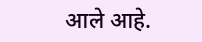आले आहे.